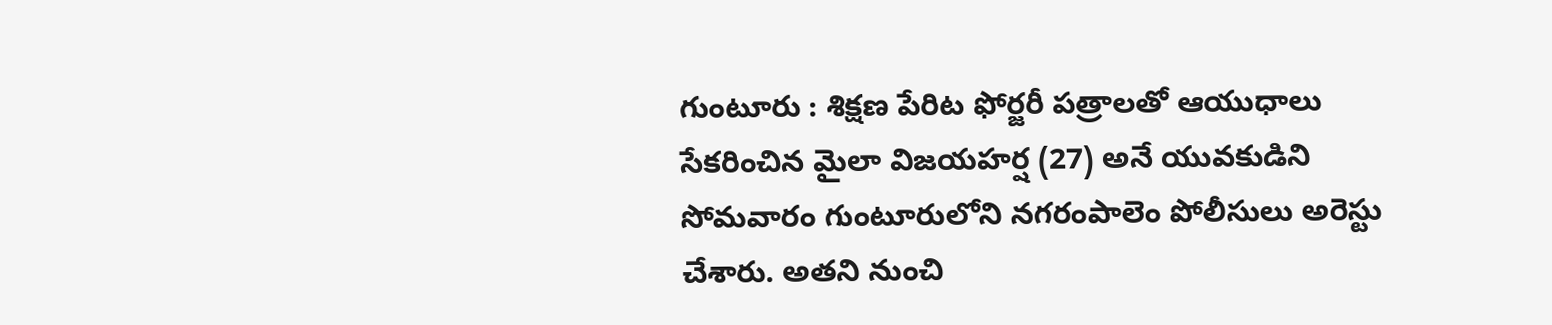గుంటూరు : శిక్షణ పేరిట ఫోర్జరీ పత్రాలతో ఆయుధాలు సేకరించిన మైలా విజయహర్ష (27) అనే యువకుడిని సోమవారం గుంటూరులోని నగరంపాలెం పోలీసులు అరెస్టు చేశారు. అతని నుంచి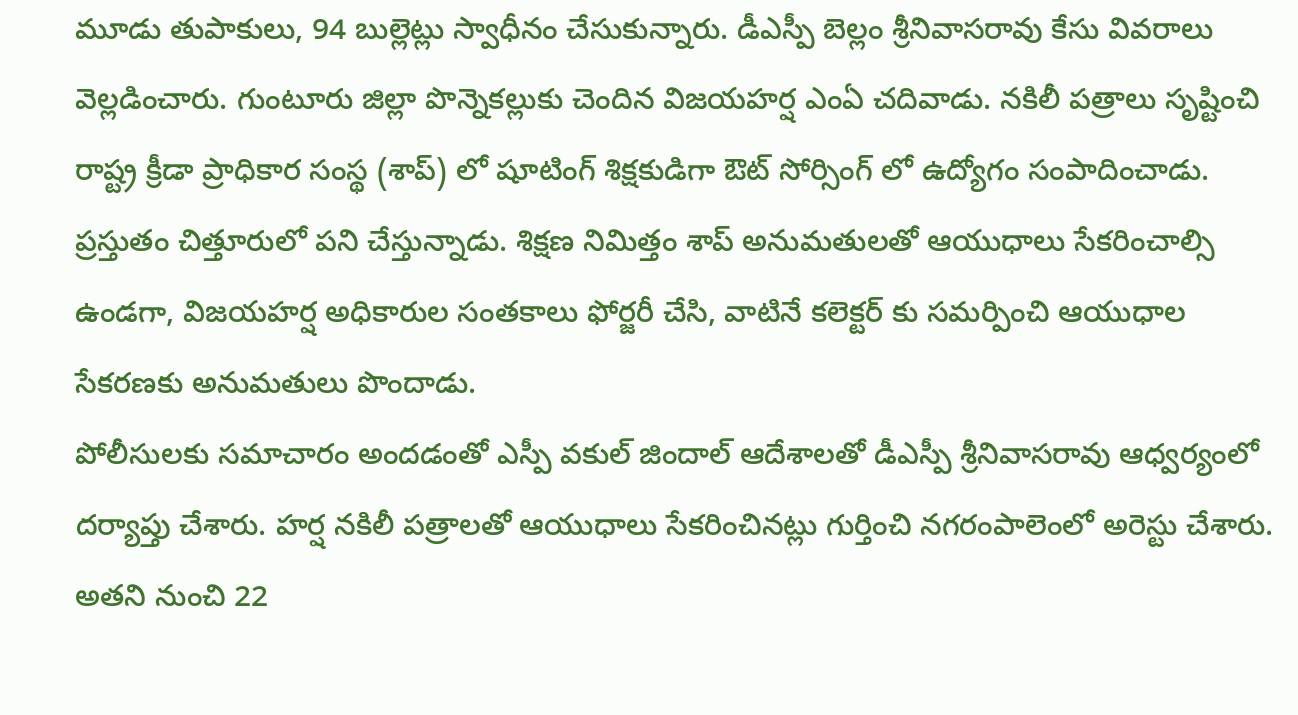మూడు తుపాకులు, 94 బుల్లెట్లు స్వాధీనం చేసుకున్నారు. డీఎస్పీ బెల్లం శ్రీనివాసరావు కేసు వివరాలు వెల్లడించారు. గుంటూరు జిల్లా పొన్నెకల్లుకు చెందిన విజయహర్ష ఎంఏ చదివాడు. నకిలీ పత్రాలు సృష్టించి రాష్ట్ర క్రీడా ప్రాధికార సంస్థ (శాప్) లో షూటింగ్ శిక్షకుడిగా ఔట్ సోర్సింగ్ లో ఉద్యోగం సంపాదించాడు. ప్రస్తుతం చిత్తూరులో పని చేస్తున్నాడు. శిక్షణ నిమిత్తం శాప్ అనుమతులతో ఆయుధాలు సేకరించాల్సి ఉండగా, విజయహర్ష అధికారుల సంతకాలు ఫోర్జరీ చేసి, వాటినే కలెక్టర్ కు సమర్పించి ఆయుధాల సేకరణకు అనుమతులు పొందాడు.
పోలీసులకు సమాచారం అందడంతో ఎస్పీ వకుల్ జిందాల్ ఆదేశాలతో డీఎస్పీ శ్రీనివాసరావు ఆధ్వర్యంలో దర్యాప్తు చేశారు. హర్ష నకిలీ పత్రాలతో ఆయుధాలు సేకరించినట్లు గుర్తించి నగరంపాలెంలో అరెస్టు చేశారు. అతని నుంచి 22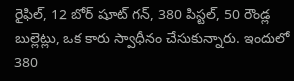రైఫిల్, 12 బోర్ షూట్ గన్, 380 పిస్టల్, 50 రౌండ్ల బుల్లెట్లు, ఒక కారు స్వాధీనం చేసుకున్నారు. ఇందులో 380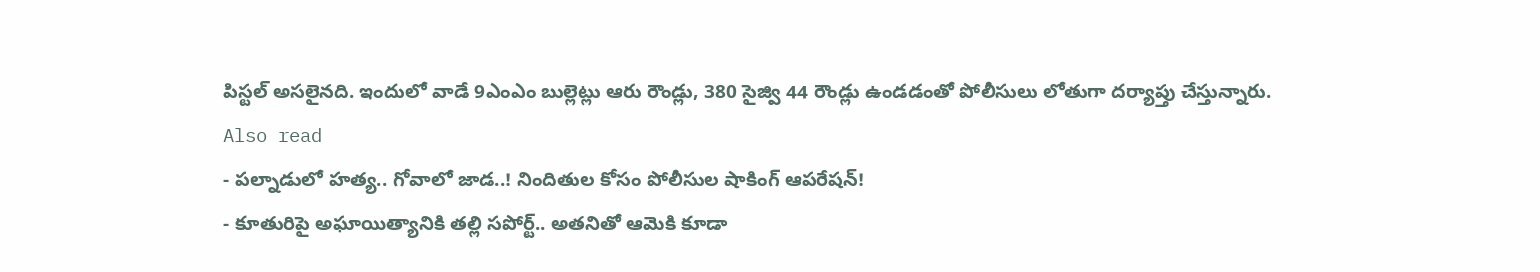పిస్టల్ అసలైనది. ఇందులో వాడే 9ఎంఎం బుల్లెట్లు ఆరు రౌండ్లు, 380 సైజ్వి 44 రౌండ్లు ఉండడంతో పోలీసులు లోతుగా దర్యాప్తు చేస్తున్నారు.
Also read
- పల్నాడులో హత్య.. గోవాలో జాడ..! నిందితుల కోసం పోలీసుల షాకింగ్ ఆపరేషన్!
- కూతురిపై అఘాయిత్యానికి తల్లి సపోర్ట్.. అతనితో ఆమెకి కూడా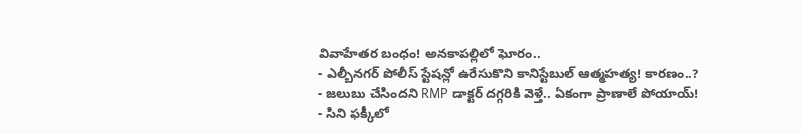వివాహేతర బంధం! అనకాపల్లిలో ఘోరం..
- ఎల్బీనగర్ పోలీస్ స్టేషన్లో ఉరేసుకొని కానిస్టేబుల్ ఆత్మహత్య! కారణం..?
- జలుబు చేసిందని RMP డాక్టర్ దగ్గరికి వెళ్తే.. ఏకంగా ప్రాణాలే పోయాయ్!
- సిని ఫక్కీలో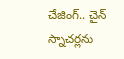చేజింగ్.. చైన్ స్నాచర్లను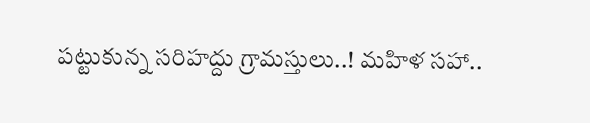పట్టుకున్న సరిహద్దు గ్రామస్తులు..! మహిళ సహా..